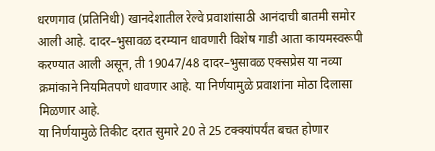धरणगाव (प्रतिनिधी) खानदेशातील रेल्वे प्रवाशांसाठी आनंदाची बातमी समोर आली आहे. दादर–भुसावळ दरम्यान धावणारी विशेष गाडी आता कायमस्वरूपी करण्यात आली असून, ती 19047/48 दादर–भुसावळ एक्सप्रेस या नव्या क्रमांकाने नियमितपणे धावणार आहे. या निर्णयामुळे प्रवाशांना मोठा दिलासा मिळणार आहे.
या निर्णयामुळे तिकीट दरात सुमारे 20 ते 25 टक्क्यांपर्यंत बचत होणार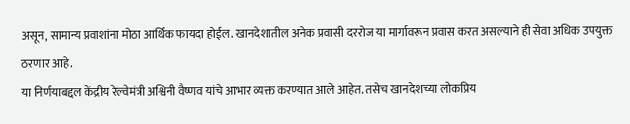असून, सामान्य प्रवाशांना मोठा आर्थिक फायदा होईल. खानदेशातील अनेक प्रवासी दररोज या मार्गावरून प्रवास करत असल्याने ही सेवा अधिक उपयुक्त ठरणार आहे.
या निर्णयाबद्दल केंद्रीय रेल्वेमंत्री अश्विनी वैष्णव यांचे आभार व्यक्त करण्यात आले आहेत. तसेच खानदेशच्या लोकप्रिय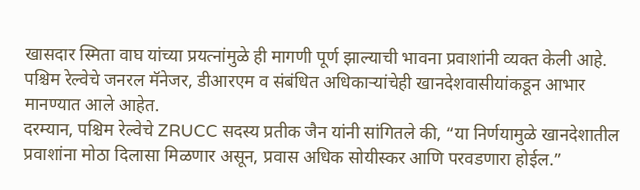खासदार स्मिता वाघ यांच्या प्रयत्नांमुळे ही मागणी पूर्ण झाल्याची भावना प्रवाशांनी व्यक्त केली आहे. पश्चिम रेल्वेचे जनरल मॅनेजर, डीआरएम व संबंधित अधिकाऱ्यांचेही खानदेशवासीयांकडून आभार मानण्यात आले आहेत.
दरम्यान, पश्चिम रेल्वेचे ZRUCC सदस्य प्रतीक जैन यांनी सांगितले की, “या निर्णयामुळे खानदेशातील प्रवाशांना मोठा दिलासा मिळणार असून, प्रवास अधिक सोयीस्कर आणि परवडणारा होईल.”